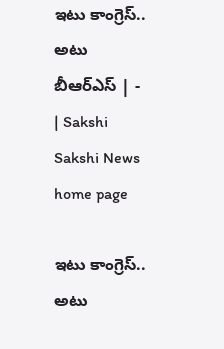ఇటు కాంగ్రెస్‌.. అటు బీఆర్‌ఎస్‌ | - | Sakshi
Sakshi News home page

ఇటు కాంగ్రెస్‌.. అటు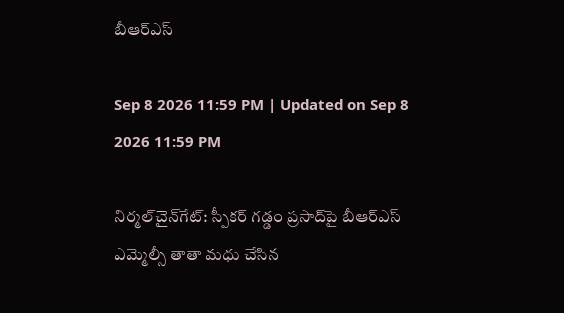బీఆర్‌ఎస్‌

Sep 8 2026 11:59 PM | Updated on Sep 8 2026 11:59 PM

నిర్మల్‌చైన్‌గేట్‌: స్పీకర్‌ గడ్డం ప్రసాద్‌పై బీఆర్‌ఎస్‌ ఎమ్మెల్సీ తాతా మధు చేసిన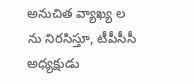అనుచిత వ్యాఖ్య ల ను నిరసిస్తూ, టీపీసీసీ అధ్యక్షుడు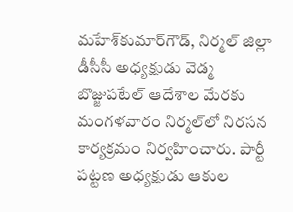మహేశ్‌కుమార్‌గౌడ్‌, నిర్మల్‌ జిల్లా డీసీసీ అధ్యక్షుడు వెడ్మ బొజ్జుపటేల్‌ ఆదేశాల మేరకు మంగళవారం నిర్మల్‌లో నిరసన కార్యక్రమం నిర్వహించారు. పార్టీ పట్టణ అధ్యక్షుడు ఆకుల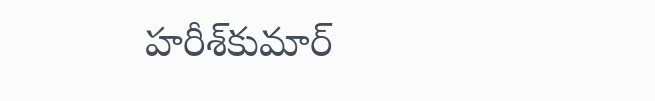హరీశ్‌కుమార్‌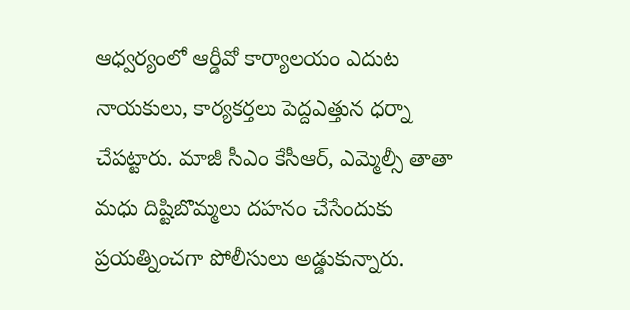ఆధ్వర్యంలో ఆర్డీవో కార్యాలయం ఎదుట నాయకులు, కార్యకర్తలు పెద్దఎత్తున ధర్నా చేపట్టారు. మాజీ సీఎం కేసీఆర్‌, ఎమ్మెల్సీ తాతా మధు దిష్టిబొమ్మలు దహనం చేసేందుకు ప్రయత్నించగా పోలీసులు అడ్డుకున్నారు.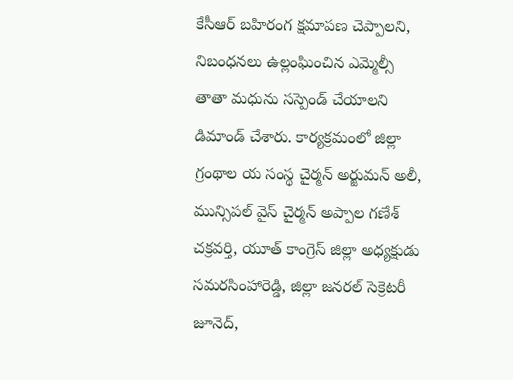కేసీఆర్‌ బహిరంగ క్షమాపణ చెప్పాలని, నిబంధనలు ఉల్లంఘించిన ఎమ్మెల్సీ తాతా మధును సస్పెండ్‌ చేయాలని డిమాండ్‌ చేశారు. కార్యక్రమంలో జిల్లా గ్రంథాల య సంస్థ చైర్మన్‌ అర్జుమన్‌ అలీ, మున్సిపల్‌ వైస్‌ చైర్మన్‌ అప్పాల గణేశ్‌ చక్రవర్తి, యూత్‌ కాంగ్రెస్‌ జిల్లా అధ్యక్షుడు సమరసింహారెడ్డి, జిల్లా జనరల్‌ సెక్రెటరీ జూనెద్‌,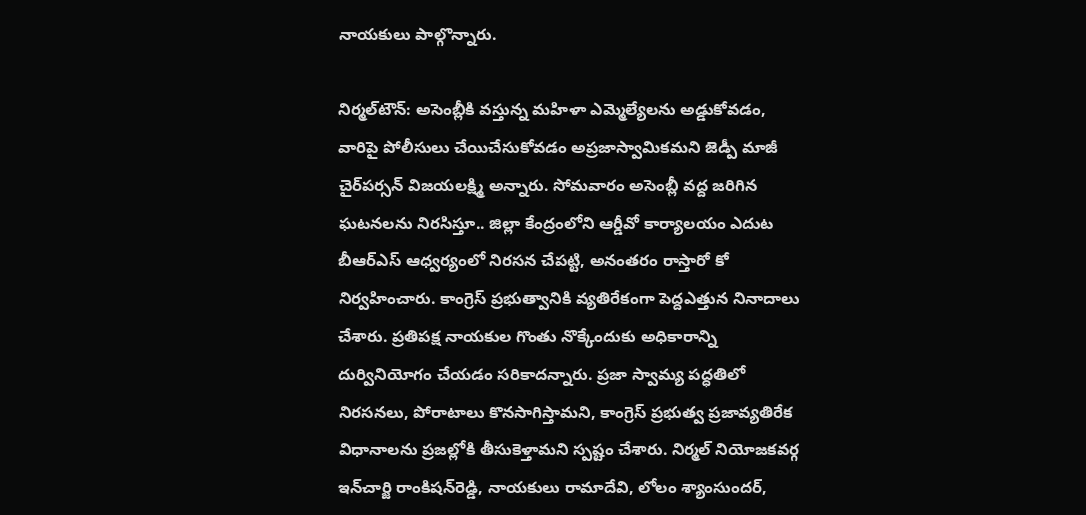నాయకులు పాల్గొన్నారు.

నిర్మల్‌టౌన్‌: అసెంబ్లీకి వస్తున్న మహిళా ఎమ్మెల్యేలను అడ్డుకోవడం, వారిపై పోలీసులు చేయిచేసుకోవడం అప్రజాస్వామికమని జెడ్పీ మాజీ చైర్‌పర్సన్‌ విజయలక్ష్మి అన్నారు. సోమవారం అసెంబ్లీ వద్ద జరిగిన ఘటనలను నిరసిస్తూ.. జిల్లా కేంద్రంలోని ఆర్డీవో కార్యాలయం ఎదుట బీఆర్‌ఎస్‌ ఆధ్వర్యంలో నిరసన చేపట్టి, అనంతరం రాస్తారో కో నిర్వహించారు. కాంగ్రెస్‌ ప్రభుత్వానికి వ్యతిరేకంగా పెద్దఎత్తున నినాదాలు చేశారు. ప్రతిపక్ష నాయకుల గొంతు నొక్కేందుకు అధికారాన్ని దుర్వినియోగం చేయడం సరికాదన్నారు. ప్రజా స్వామ్య పద్ధతిలో నిరసనలు, పోరాటాలు కొనసాగిస్తామని, కాంగ్రెస్‌ ప్రభుత్వ ప్రజావ్యతిరేక విధానాలను ప్రజల్లోకి తీసుకెళ్తామని స్పష్టం చేశారు. నిర్మల్‌ నియోజకవర్గ ఇన్‌చార్జి రాంకిషన్‌రెడ్డి, నాయకులు రామాదేవి, లోలం శ్యాంసుందర్‌,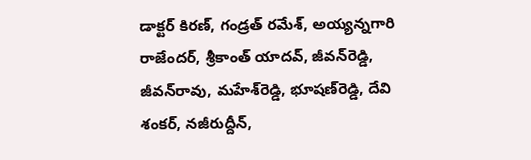డాక్టర్‌ కిరణ్‌, గండ్రత్‌ రమేశ్‌, అయ్యన్నగారి రాజేందర్‌, శ్రీకాంత్‌ యాదవ్‌, జీవన్‌రెడ్డి, జీవన్‌రావు, మహేశ్‌రెడ్డి, భూషణ్‌రెడ్డి, దేవి శంకర్‌, నజీరుద్దీన్‌,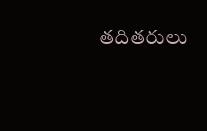తదితరులు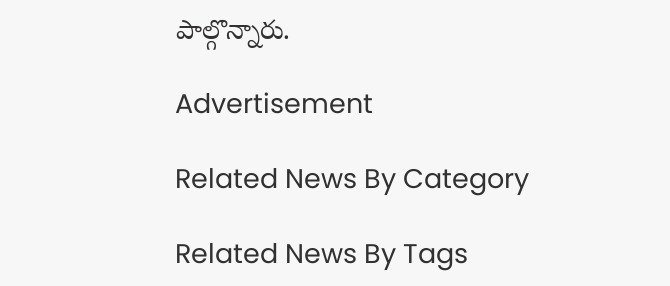పాల్గొన్నారు.

Advertisement

Related News By Category

Related News By Tags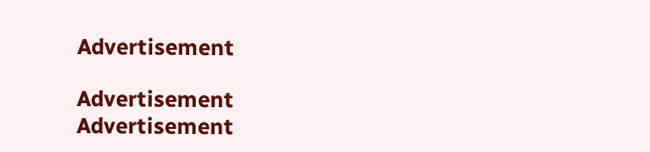Advertisement

Advertisement
Advertisement